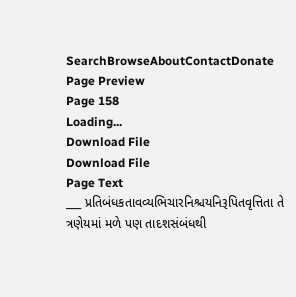SearchBrowseAboutContactDonate
Page Preview
Page 158
Loading...
Download File
Download File
Page Text
___ પ્રતિબંધકતાવવ્યભિચારનિશ્ચયનિરૂપિતવૃત્તિતા તે ત્રણેયમાં મળે પણ તાદશસંબંધથી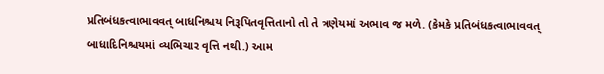પ્રતિબંધકત્વાભાવવત્ બાધનિશ્ચય નિરૂપિતવૃત્તિતાનો તો તે ત્રણેયમાં અભાવ જ મળે. (કેમકે પ્રતિબંધકત્વાભાવવત્ બાધાદિનિશ્ચયમાં વ્યભિચાર વૃત્તિ નથી.) આમ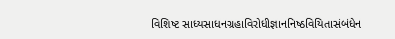વિશિષ્ટ સાધ્યસાધનગ્રહાવિરોધીજ્ઞાનનિષ્ઠવિયિતાસંબંધેન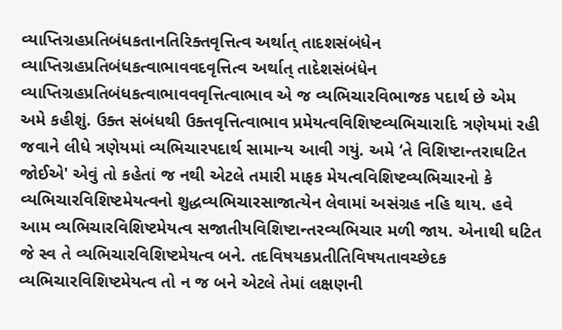વ્યાપ્તિગ્રહપ્રતિબંધકતાનતિરિક્તવૃત્તિત્વ અર્થાત્ તાદશસંબંધેન વ્યાપ્તિગ્રહપ્રતિબંધકત્વાભાવવદવૃત્તિત્વ અર્થાત્ તાદેશસંબંધેન વ્યાપ્તિગ્રહપ્રતિબંધકત્વાભાવવવૃત્તિત્વાભાવ એ જ વ્યભિચારવિભાજક પદાર્થ છે એમ અમે કહીશું. ઉક્ત સંબંધથી ઉક્તવૃત્તિત્વાભાવ પ્રમેયત્વવિશિષ્ટવ્યભિચારાદિ ત્રણેયમાં રહી જવાને લીધે ત્રણેયમાં વ્યભિચારપદાર્થ સામાન્ય આવી ગયું. અમે ‘તે વિશિષ્ટાન્તરાઘટિત જોઈએ' એવું તો કહેતાં જ નથી એટલે તમારી માફક મેયત્વવિશિષ્ટવ્યભિચારનો કે વ્યભિચારવિશિષ્ટમેયત્વનો શુદ્ધવ્યભિચારસાજાત્યેન લેવામાં અસંગ્રહ નહિ થાય. હવે આમ વ્યભિચારવિશિષ્ટમેયત્વ સજાતીયવિશિષ્ટાન્તરવ્યભિચાર મળી જાય. એનાથી ઘટિત જે સ્વ તે વ્યભિચારવિશિષ્ટમેયત્વ બને. તદવિષયકપ્રતીતિવિષયતાવચ્છેદક વ્યભિચારવિશિષ્ટમેયત્વ તો ન જ બને એટલે તેમાં લક્ષણની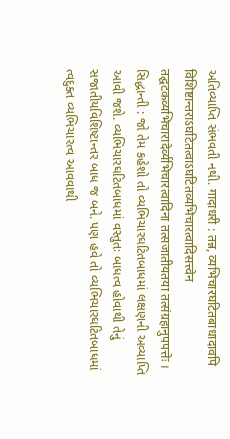અતિવ્યાપ્તિ સંભવતી નથી. गादाधरी : तन्न, व्यभिचारघटितबाधादावपि विशिष्टान्तराऽघटितत्वाऽघटितव्यभिचारत्वादिसत्त्वेन तद्घटकव्यभिचारादेर्व्यभिचारत्वादिना तत्सजातीयतया तत्संग्रहानुपपत्तेः । સિદ્ધાન્તી : જો તેમ કહેશો તો વ્યભિચારઘટિતબાધમાં લક્ષણની અવ્યાપ્તિ આવી જશે. વ્યભિચારઘટિતબાધમાં વસ્તુતઃ બાધત્વ હોવાથી તેનું સજાતીયવિશિષ્ટાન્તર બાધ જ બને. પણ હવે તો વ્યભિચારઘટિતબાધમાં ત્વદુક્ત વ્યભિચારત્વ આવવાથી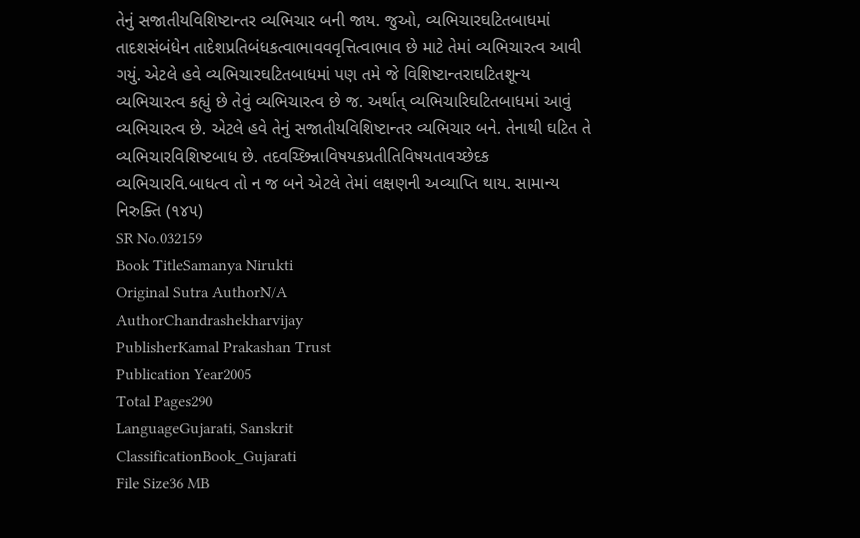તેનું સજાતીયવિશિષ્ટાન્તર વ્યભિચાર બની જાય. જુઓ, વ્યભિચારઘટિતબાધમાં તાદશસંબંધેન તાદેશપ્રતિબંધકત્વાભાવવવૃત્તિત્વાભાવ છે માટે તેમાં વ્યભિચારત્વ આવી ગયું. એટલે હવે વ્યભિચારઘટિતબાધમાં પણ તમે જે વિશિષ્ટાન્તરાઘટિતશૂન્ય વ્યભિચારત્વ કહ્યું છે તેવું વ્યભિચારત્વ છે જ. અર્થાત્ વ્યભિચારિઘટિતબાધમાં આવું વ્યભિચારત્વ છે. એટલે હવે તેનું સજાતીયવિશિષ્ટાન્તર વ્યભિચાર બને. તેનાથી ઘટિત તે વ્યભિચારવિશિષ્ટબાધ છે. તદવચ્છિન્નાવિષયકપ્રતીતિવિષયતાવચ્છેદક વ્યભિચારવિ.બાધત્વ તો ન જ બને એટલે તેમાં લક્ષણની અવ્યાપ્તિ થાય. સામાન્ય નિરુક્તિ (૧૪૫)
SR No.032159
Book TitleSamanya Nirukti
Original Sutra AuthorN/A
AuthorChandrashekharvijay
PublisherKamal Prakashan Trust
Publication Year2005
Total Pages290
LanguageGujarati, Sanskrit
ClassificationBook_Gujarati
File Size36 MB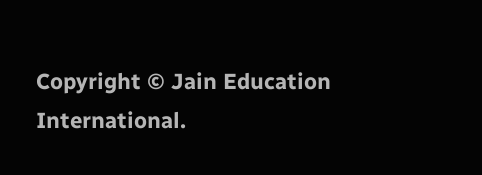Copyright © Jain Education International.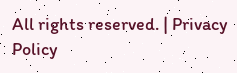All rights reserved. | Privacy Policy